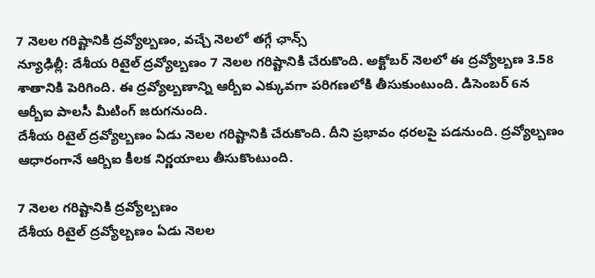7 నెలల గరిష్టానికి ద్రవ్యోల్బణం, వచ్చే నెలలో తగ్గే ఛాన్స్
న్యూఢిల్లీ: దేశీయ రిటైల్ ద్రవ్యోల్బణం 7 నెలల గరిష్టానికి చేరుకొంది. అక్టోబర్ నెలలో ఈ ద్రవ్యోల్బణ 3.58 శాతానికి పెరిగింది. ఈ ద్రవ్యోల్బణాన్ని ఆర్బీఐ ఎక్కువగా పరిగణలోకి తీసుకుంటుంది. డిసెంబర్ 6న ఆర్బీఐ పాలసీ మీటింగ్ జరుగనుంది.
దేశీయ రిటైల్ ద్రవ్యోల్బణం ఏడు నెలల గరిష్టానికి చేరుకొంది. దీని ప్రభావం ధరలపై పడనుంది. ద్రవ్యోల్బణం ఆధారంగానే ఆర్బిఐ కీలక నిర్ణయాలు తీసుకొంటుంది.

7 నెలల గరిష్టానికి ద్రవ్యోల్బణం
దేశీయ రిటైల్ ద్రవ్యోల్బణం ఏడు నెలల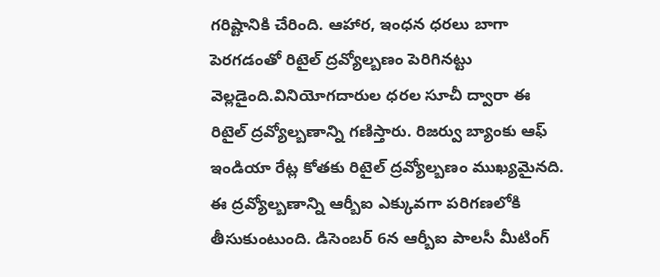గరిష్టానికి చేరింది. ఆహార, ఇంధన ధరలు బాగా పెరగడంతో రిటైల్ ద్రవ్యోల్బణం పెరిగినట్టు వెల్లడైంది.వినియోగదారుల ధరల సూచీ ద్వారా ఈ రిటైల్ ద్రవ్యోల్బణాన్ని గణిస్తారు. రిజర్వు బ్యాంకు ఆఫ్ ఇండియా రేట్ల కోతకు రిటైల్ ద్రవ్యోల్బణం ముఖ్యమైనది. ఈ ద్రవ్యోల్బణాన్ని ఆర్బీఐ ఎక్కువగా పరిగణలోకి తీసుకుంటుంది. డిసెంబర్ 6న ఆర్బీఐ పాలసీ మీటింగ్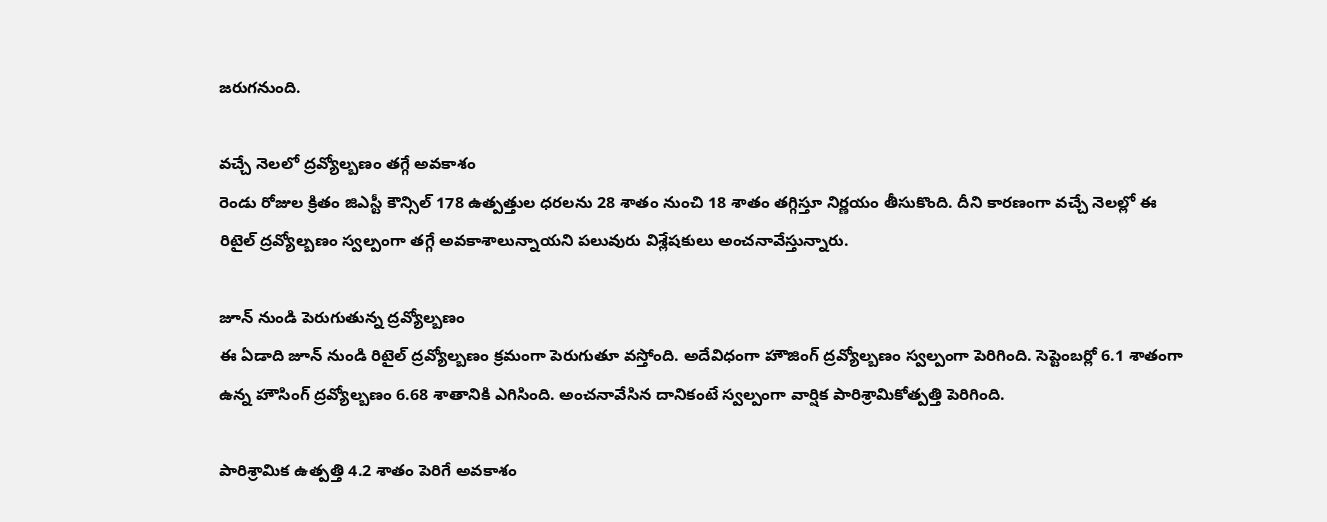జరుగనుంది.

వచ్చే నెలలో ద్రవ్యోల్బణం తగ్గే అవకాశం
రెండు రోజుల క్రితం జిఎస్టీ కౌన్సిల్ 178 ఉత్పత్తుల ధరలను 28 శాతం నుంచి 18 శాతం తగ్గిస్తూ నిర్ణయం తీసుకొంది. దీని కారణంగా వచ్చే నెలల్లో ఈ రిటైల్ ద్రవ్యోల్బణం స్వల్పంగా తగ్గే అవకాశాలున్నాయని పలువురు విశ్లేషకులు అంచనావేస్తున్నారు.

జూన్ నుండి పెరుగుతున్న ద్రవ్యోల్బణం
ఈ ఏడాది జూన్ నుండి రిటైల్ ద్రవ్యోల్బణం క్రమంగా పెరుగుతూ వస్తోంది. అదేవిధంగా హౌజింగ్ ద్రవ్యోల్బణం స్వల్పంగా పెరిగింది. సెప్టెంబర్లో 6.1 శాతంగా ఉన్న హౌసింగ్ ద్రవ్యోల్బణం 6.68 శాతానికి ఎగిసింది. అంచనావేసిన దానికంటే స్వల్పంగా వార్షిక పారిశ్రామికోత్పత్తి పెరిగింది.

పారిశ్రామిక ఉత్పత్తి 4.2 శాతం పెరిగే అవకాశం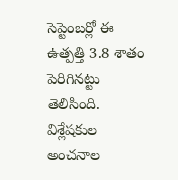సెప్టెంబర్లో ఈ ఉత్పత్తి 3.8 శాతం పెరిగినట్టు తెలిసింది. విశ్లేషకుల అంచనాల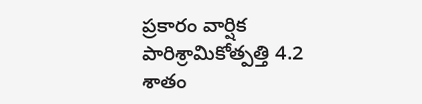ప్రకారం వార్షిక పారిశ్రామికోత్పత్తి 4.2 శాతం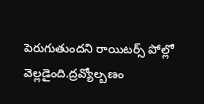పెరుగుతుందని రాయిటర్స్ పోల్లో వెల్లడైంది.ద్రవ్యోల్బణం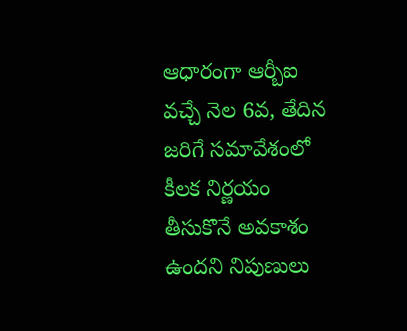ఆధారంగా ఆర్బీఐ వచ్చే నెల 6వ, తేదిన జరిగే సమావేశంలో కీలక నిర్ణయం తీసుకొనే అవకాశం ఉందని నిపుణులు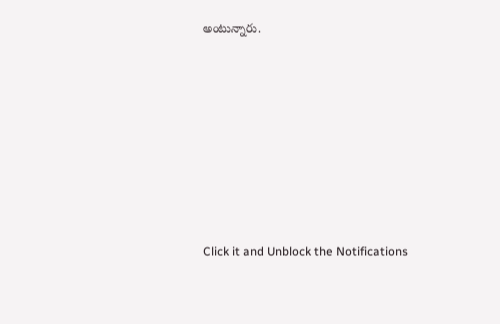అంటున్నారు.












Click it and Unblock the Notifications